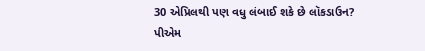30 એપ્રિલથી પણ વધુ લંબાઈ શકે છે લૉકડાઉન? પીએમ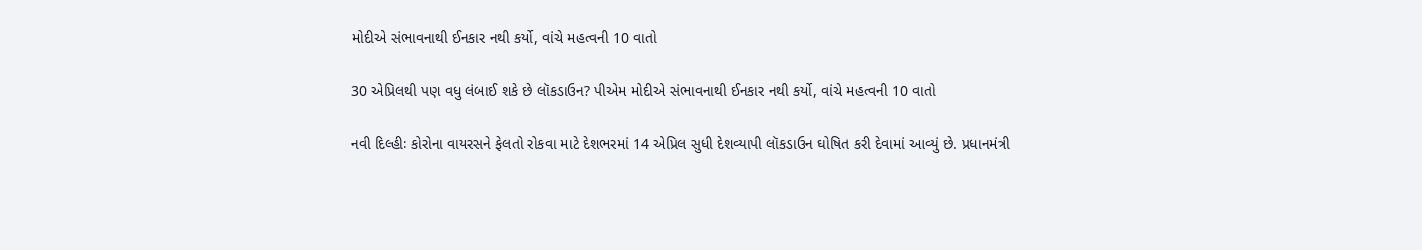મોદીએ સંભાવનાથી ઈનકાર નથી કર્યો, વાંચે મહત્વની 10 વાતો

30 એપ્રિલથી પણ વધુ લંબાઈ શકે છે લૉકડાઉન? પીએમ મોદીએ સંભાવનાથી ઈનકાર નથી કર્યો, વાંચે મહત્વની 10 વાતો

નવી દિલ્હીઃ કોરોના વાયરસને ફેલતો રોકવા માટે દેશભરમાં 14 એપ્રિલ સુધી દેશવ્યાપી લૉકડાઉન ઘોષિત કરી દેવામાં આવ્યું છે. પ્રધાનમંત્રી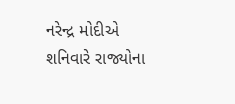નરેન્દ્ર મોદીએ શનિવારે રાજ્યોના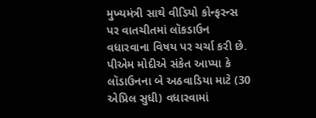મુખ્યમંત્રી સાથે વીડિયો કોન્ફરન્સ પર વાતચીતમાં લૉકડાઉન વધારવાના વિષય પર ચર્ચા કરી છે. પીએમ મોદીએ સંકેત આપ્યા કે લૉડાઉનના બે અઠવાડિયા માટે (30 એપ્રિલ સુધી) વધારવામાં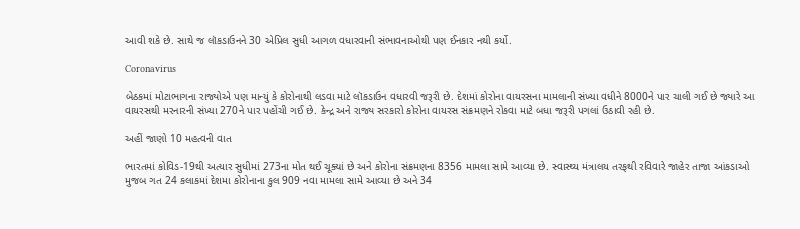આવી શકે છે. સાથે જ લૉકડાઉનને 30 એપ્રિલ સુધી આગળ વધારવાની સંભાવનાઓથી પણ ઈનકાર નથી કર્યો.

Coronavirus

બેઠકમાં મોટાભાગના રાજ્યોએ પણ માન્યું કે કોરોનાથી લડવા માટે લૉકડાઉન વધારવી જરૂરી છે. દેશમાં કોરોના વાયરસના મામલાની સંખ્યા વધીને 8000ને પાર ચાલી ગઈ છે જ્યારે આ વાયરસથી મરનારની સંખ્યા 270ને પાર પહોંચી ગઈ છે. કેન્દ્ર અને રાજ્ય સરકારો કોરોના વાયરસ સંક્રમણને રોકવા માટે બધા જરૂરી પગલાં ઉઠાવી રહી છે.

અહીં જાણો 10 મહત્વની વાત

ભારતમાં કોવિડ-19થી અત્યાર સુધીમાં 273ના મોત થઈ ચૂક્યાં છે અને કોરોના સંક્રમણના 8356 મામલા સામે આવ્યા છે. સ્વાસ્થ્ય મંત્રાલય તરફથી રવિવારે જાહેર તાજા આંકડાઓ મુજબ ગત 24 કલાકમાં દેશમા કોરોનાના કુલ 909 નવા મામલા સામે આવ્યા છે અને 34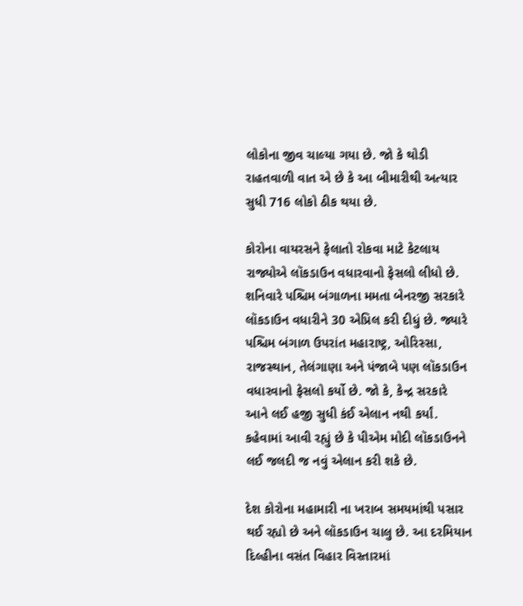લોકોના જીવ ચાલ્યા ગયા છે. જો કે થોડી રાહતવાળી વાત એ છે કે આ બીમારીથી અત્યાર સુધી 716 લોકો ઠીક થયા છે.

કોરોના વાયરસને ફેલાતો રોકવા માટે કેટલાય રાજ્યોએ લૉકડાઉન વધારવાનો ફેસલો લીધો છે. શનિવારે પશ્ચિમ બંગાળના મમતા બેનરજી સરકારે લૉકડાઉન વધારીને 30 એપ્રિલ કરી દીધું છે. જ્યારે પશ્ચિમ બંગાળ ઉપરાંત મહારાષ્ટ્ર, ઓરિસ્સા, રાજસ્થાન, તેલંગાણા અને પંજાબે પણ લૉકડાઉન વધારવાનો ફેસલો કર્યો છે. જો કે, કેન્દ્ર સરકારે આને લઈ હજી સુધી કંઈ એલાન નથી કર્યાં. કહેવામાં આવી રહ્યું છે કે પીએમ મોદી લૉકડાઉનને લઈ જલદી જ નવું એલાન કરી શકે છે.

દેશ કોરોના મહામારી ના ખરાબ સમયમાંથી પસાર થઈ રહ્યો છે અને લૉકડાઉન ચાલુ છે. આ દરમિયાન દિલ્હીના વસંત વિહાર વિસ્તારમાં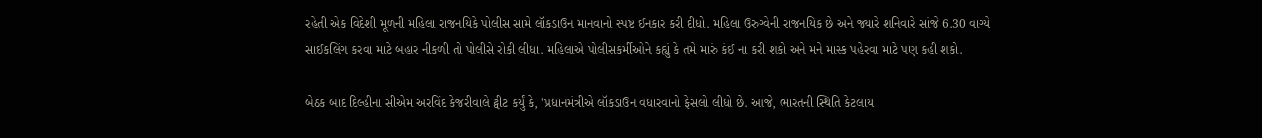રહેતી એક વિદેશી મૂળની મહિલા રાજનયિકે પોલીસ સામે લૉકડાઉન માનવાનો સ્પષ્ટ ઈનકાર કરી દીધો. મહિલા ઉરુગ્વેની રાજનયિક છે અને જ્યારે શનિવારે સાંજે 6.30 વાગ્યે સાઈકલિંગ કરવા માટે બહાર નીકળી તો પોલીસે રોકી લીધા. મહિલાએ પોલીસકર્મીઓને કહ્યું કે તમે મારું કંઈ ના કરી શકો અને મને માસ્ક પહેરવા માટે પણ કહી શકો.

બેઠક બાદ દિલ્હીના સીએમ અરવિંદ કેજરીવાલે ટ્વીટ કર્યું કે, 'પ્રધાનમંત્રીએ લૉકડાઉન વધારવાનો ફેસલો લીધો છે. આજે, ભારતની સ્થિતિ કેટલાય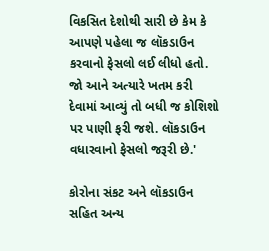વિકસિત દેશોથી સારી છે કેમ કે આપણે પહેલા જ લૉકડાઉન કરવાનો ફેસલો લઈ લીધો હતો. જો આને અત્યારે ખતમ કરી દેવામાં આવ્યું તો બધી જ કોશિશો પર પાણી ફરી જશે. લૉકડાઉન વધારવાનો ફેસલો જરૂરી છે.'

કોરોના સંકટ અને લૉકડાઉન સહિત અન્ય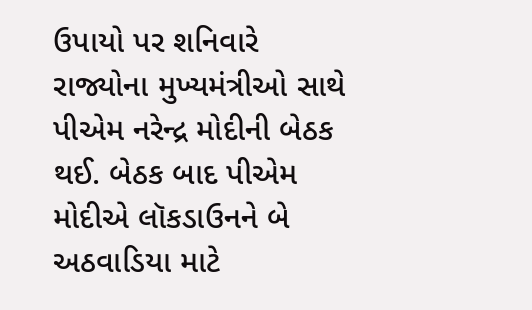ઉપાયો પર શનિવારે રાજ્યોના મુખ્યમંત્રીઓ સાથે પીએમ નરેન્દ્ર મોદીની બેઠક થઈ. બેઠક બાદ પીએમ મોદીએ લૉકડાઉનને બે અઠવાડિયા માટે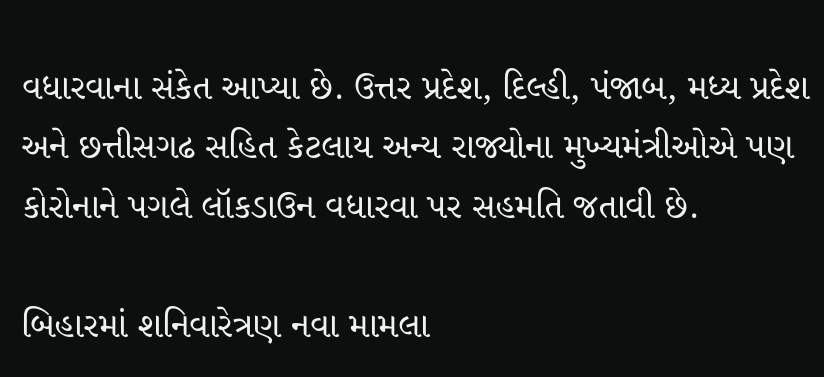વધારવાના સંકેત આપ્યા છે. ઉત્તર પ્રદેશ, દિલ્હી, પંજાબ, મધ્ય પ્રદેશ અને છત્તીસગઢ સહિત કેટલાય અન્ય રાજ્યોના મુખ્યમંત્રીઓએ પણ કોરોનાને પગલે લૉકડાઉન વધારવા પર સહમતિ જતાવી છે.

બિહારમાં શનિવારેત્રણ નવા મામલા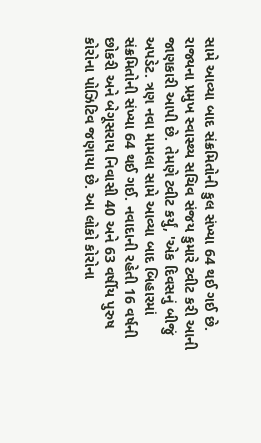સામે આવ્યા બાદ સંક્રમિતોની કુલ સંખ્યા 64 થઈ ગઈ છે. રાજ્યના પ્રમુખ સ્વાસ્થ્ય સચિવ સંજય કુમારે ટ્વીટ કરી આની જાણકારી આપી છે. તેમણે ટ્વીટ કર્યું, 'એક દિવસનું બીજું અપડેટ. ત્રણ નવા મામલા સામે આવ્યા બાદ બિહારમાં સંક્રમિતોની સંખ્યા 64 થઈ ગઈ. નવાદાની રહેતી 16 વર્ષની છોકરી અને બેગૂસરાય નિવાસી 40 અને 63 વર્ષીય પુરુષ કોરોના પોઝિટિવ જણાયા છે. આ લોકો કોરોના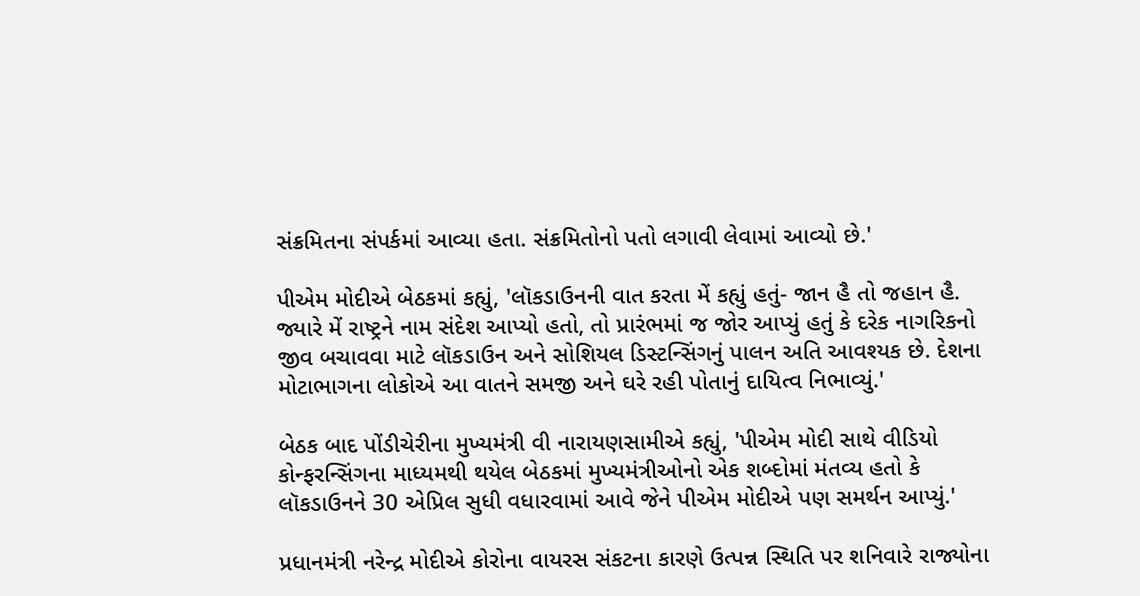સંક્રમિતના સંપર્કમાં આવ્યા હતા. સંક્રમિતોનો પતો લગાવી લેવામાં આવ્યો છે.'

પીએમ મોદીએ બેઠકમાં કહ્યું, 'લૉકડાઉનની વાત કરતા મેં કહ્યું હતું- જાન હૈ તો જહાન હૈ. જ્યારે મેં રાષ્ટ્રને નામ સંદેશ આપ્યો હતો, તો પ્રારંભમાં જ જોર આપ્યું હતું કે દરેક નાગરિકનો જીવ બચાવવા માટે લૉકડાઉન અને સોશિયલ ડિસ્ટન્સિંગનું પાલન અતિ આવશ્યક છે. દેશના મોટાભાગના લોકોએ આ વાતને સમજી અને ઘરે રહી પોતાનું દાયિત્વ નિભાવ્યું.'

બેઠક બાદ પોંડીચેરીના મુખ્યમંત્રી વી નારાયણસામીએ કહ્યું, 'પીએમ મોદી સાથે વીડિયો કોન્ફરન્સિંગના માધ્યમથી થયેલ બેઠકમાં મુખ્યમંત્રીઓનો એક શબ્દોમાં મંતવ્ય હતો કે લૉકડાઉનને 30 એપ્રિલ સુધી વધારવામાં આવે જેને પીએમ મોદીએ પણ સમર્થન આપ્યું.'

પ્રધાનમંત્રી નરેન્દ્ર મોદીએ કોરોના વાયરસ સંકટના કારણે ઉત્પન્ન સ્થિતિ પર શનિવારે રાજ્યોના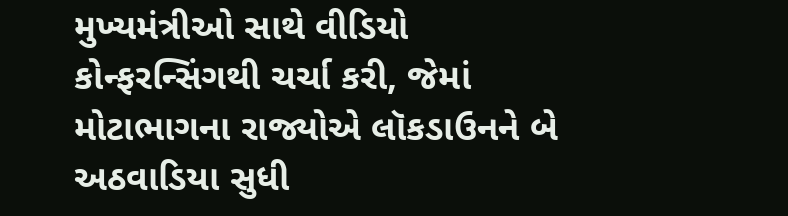મુખ્યમંત્રીઓ સાથે વીડિયો કોન્ફરન્સિંગથી ચર્ચા કરી, જેમાં મોટાભાગના રાજ્યોએ લૉકડાઉનને બે અઠવાડિયા સુધી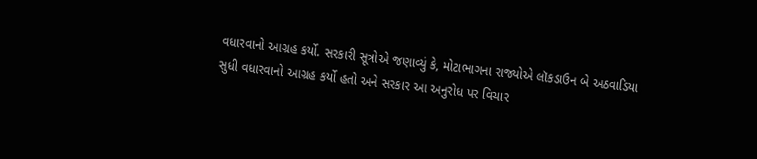વધારવાનો આગ્રહ કર્યો. સરકારી સૂત્રોએ જણાવ્યું કે, મોટાભાગના રાજ્યોએ લૉકડાઉન બે અઠવાડિયા સુધી વધારવાનો આગ્રહ કર્યો હતો અને સરકાર આ અનુરોધ પર વિચાર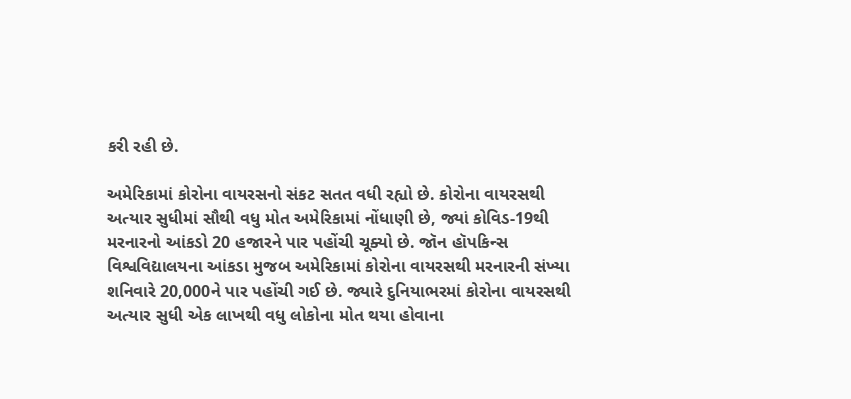કરી રહી છે.

અમેરિકામાં કોરોના વાયરસનો સંકટ સતત વધી રહ્યો છે. કોરોના વાયરસથી અત્યાર સુધીમાં સૌથી વધુ મોત અમેરિકામાં નોંધાણી છે, જ્યાં કોવિડ-19થી મરનારનો આંકડો 20 હજારને પાર પહોંચી ચૂક્યો છે. જૉન હૉપકિન્સ વિશ્વવિદ્યાલયના આંકડા મુજબ અમેરિકામાં કોરોના વાયરસથી મરનારની સંખ્યા શનિવારે 20,000ને પાર પહોંચી ગઈ છે. જ્યારે દુનિયાભરમાં કોરોના વાયરસથી અત્યાર સુધી એક લાખથી વધુ લોકોના મોત થયા હોવાના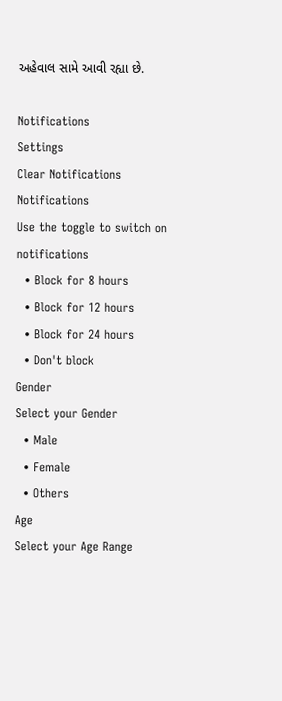અહેવાલ સામે આવી રહ્યા છે.

Notifications
Settings
Clear Notifications
Notifications
Use the toggle to switch on notifications
  • Block for 8 hours
  • Block for 12 hours
  • Block for 24 hours
  • Don't block
Gender
Select your Gender
  • Male
  • Female
  • Others
Age
Select your Age Range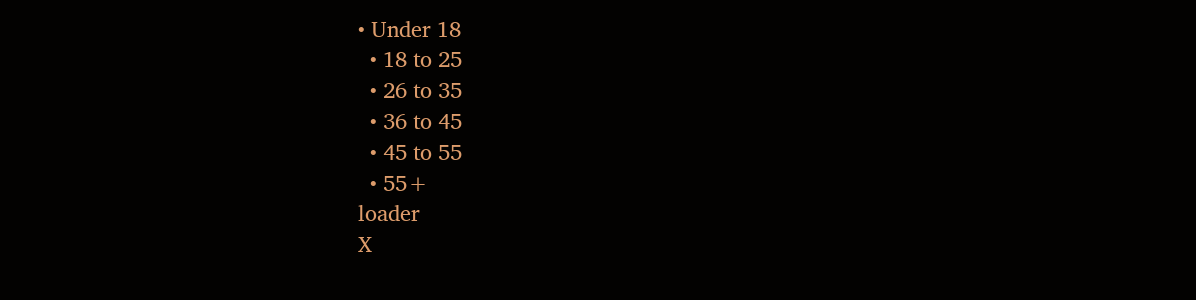• Under 18
  • 18 to 25
  • 26 to 35
  • 36 to 45
  • 45 to 55
  • 55+
loader
X